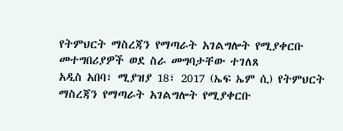የትምህርት ማስረጃን የማጣራት አገልግሎት የሚያቀርቡ መተግበሪያዎች ወደ ስራ መግባታቸው ተገለጸ
አዲስ አበባ፣ ሚያዝያ 18፣ 2017 (ኤፍ ኤም ሲ) የትምህርት ማስረጃን የማጣራት አገልግሎት የሚያቀርቡ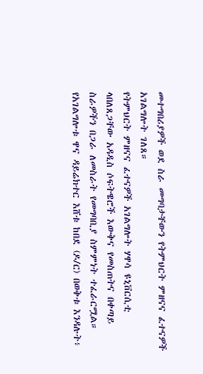መተግበሪያዎች ወደ ስራ መግባታቸውን የትምህርት ምዘናና ፈተናዎች አገልግሎት ገለጸ።
የትምህርት ምዘናና ፈተናዎች አገልግሎት ሃዋሳ ዩኒቨርሲቲ ላበለጸጋቸው አዳዲስ ሶፍትዌሮች እውቅና የመስጠትና በቀጣይ ስራዎችን በጋራ ለመስራት የመግባቢያ ስምምነት ተፈራርሟል።
የአገልግሎቱ ዋና ዳይሬክተር እሸቱ ከበደ (ዶ/ር) በወቅቱ እንዳሉት፥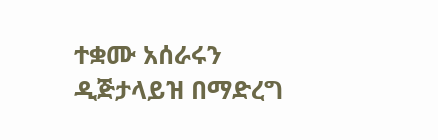ተቋሙ አሰራሩን ዲጅታላይዝ በማድረግ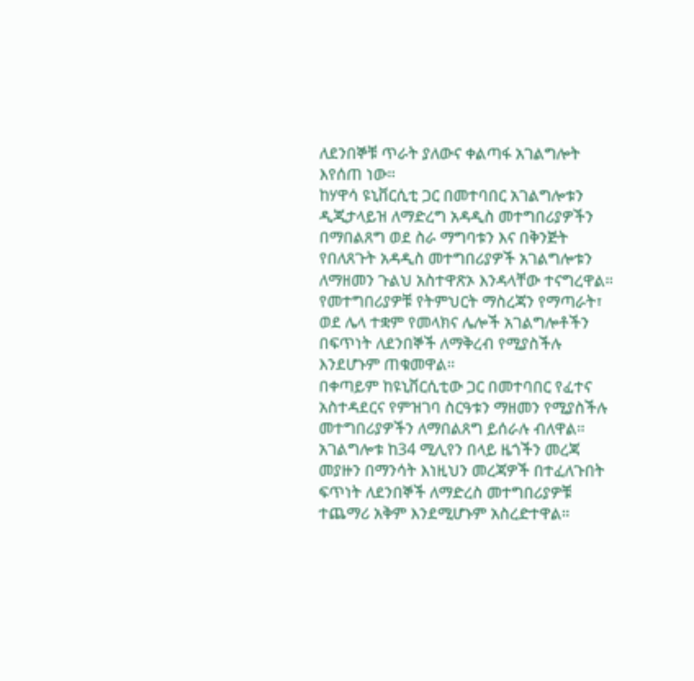ለደንበኞቹ ጥራት ያለውና ቀልጣፋ አገልግሎት እየሰጠ ነው።
ከሃዋሳ ዩኒቨርሲቲ ጋር በመተባበር አገልግሎቱን ዲጂታላይዝ ለማድረግ አዳዲስ መተግበሪያዎችን በማበልጸግ ወደ ስራ ማግባቱን እና በቅንጅት የበለጸጉት አዳዲስ መተግበሪያዎች አገልግሎቱን ለማዘመን ጉልህ አስተዋጽኦ እንዳላቸው ተናግረዋል።
የመተግበሪያዎቹ የትምህርት ማስረጃን የማጣራት፣ ወደ ሌላ ተቋም የመላክና ሌሎች አገልግሎቶችን በፍጥነት ለደንበኞች ለማቅረብ የሚያስችሉ እንደሆኑም ጠቁመዋል።
በቀጣይም ከዩኒቨርሲቲው ጋር በመተባበር የፈተና አስተዳደርና የምዝገባ ስርዓቱን ማዘመን የሚያስችሉ መተግበሪያዎችን ለማበልጸግ ይሰራሉ ብለዋል።
አገልግሎቱ ከ34 ሚሊየን በላይ ዜጎችን መረጃ መያዙን በማንሳት እነዚህን መረጃዎች በተፈለጉበት ፍጥነት ለደንበኞች ለማድረስ መተግበሪያዎቹ ተጨማሪ አቅም እንደሚሆኑም አስረድተዋል።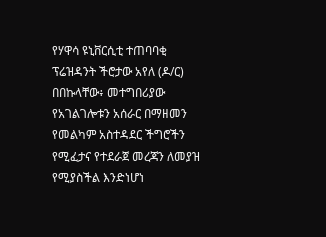የሃዋሳ ዩኒቨርሲቲ ተጠባባቂ ፕሬዝዳንት ችሮታው አየለ (ዶ/ር) በበኩላቸው፥ መተግበሪያው የአገልገሎቱን አሰራር በማዘመን የመልካም አስተዳደር ችግሮችን የሚፈታና የተደራጀ መረጃን ለመያዝ የሚያስችል እንድነሆነ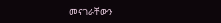መናገራቸውን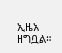ኢዜአ ዘግቧል።